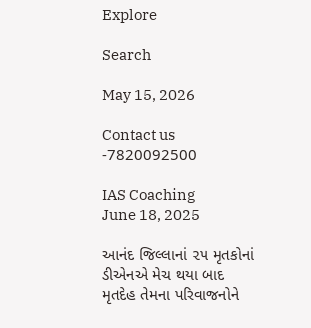Explore

Search

May 15, 2026

Contact us -7820092500

IAS Coaching
June 18, 2025

આનંદ જિલ્લાનાં ૨૫ મૃતકોનાં ડીએનએ મેચ થયા બાદ મૃતદેહ તેમના પરિવાજનોને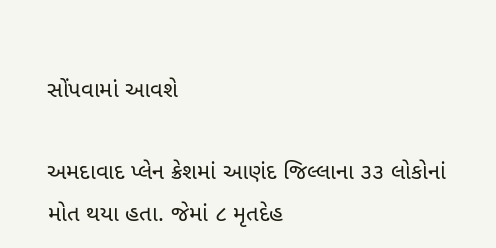સોંપવામાં આવશે

અમદાવાદ પ્લેન ક્રેશમાં આણંદ જિલ્લાના ૩૩ લોકોનાં મોત થયા હતા. જેમાં ૮ મૃતદેહ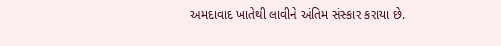અમદાવાદ ખાતેથી લાવીને અંતિમ સંસ્કાર કરાયા છે.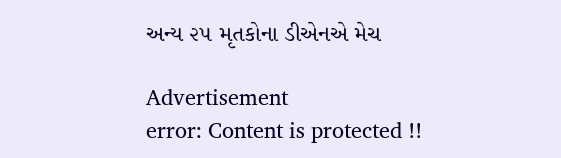અન્ય ૨૫ મૃતકોના ડીએનએ મેચ

Advertisement
error: Content is protected !!